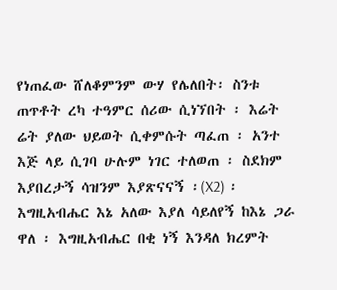የነጠፈው ሸለቆምንም ውሃ የሌለበት፡ ስንቱ ጠጥቶት ረካ ተዓምር ሰሪው ሲነኘበት ፡ እሬት ሬት ያለው ህይወት ሲቀምሱት ጣፈጠ ፡ አንተ እጅ ላይ ሲገባ ሁሉም ነገር ተለወጠ ፡ ስደክም እያበረታኝ ሳዝንም እያጽናናኝ ፡(X2) ፡ እግዚአብሔር እኔ አለው እያለ ሳይለየኝ ከእኔ ጋራ ዋለ ፡ እግዚአብሔር በቂ ነኝ እንዳለ ክረምት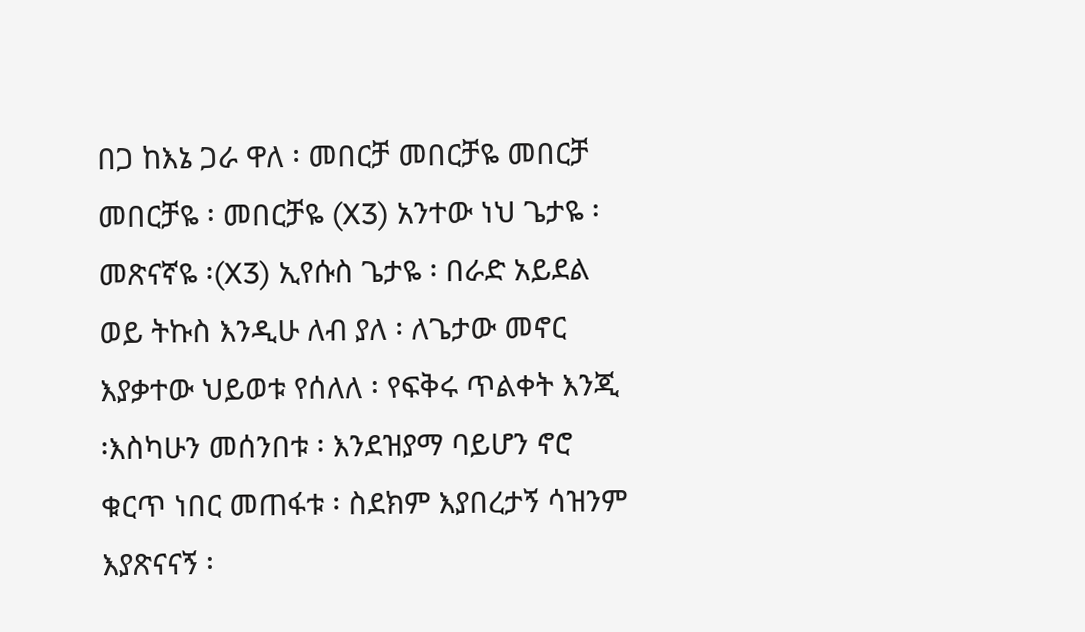በጋ ከእኔ ጋራ ዋለ ፡ መበርቻ መበርቻዬ መበርቻ መበርቻዬ ፡ መበርቻዬ (X3) አንተው ነህ ጌታዬ ፡ መጽናኛዬ ፡(X3) ኢየሱስ ጌታዬ ፡ በራድ አይደል ወይ ትኩስ እንዲሁ ለብ ያለ ፡ ለጌታው መኖር እያቃተው ህይወቱ የሰለለ ፡ የፍቅሩ ጥልቀት እንጂ ፡እስካሁን መሰንበቱ ፡ እንደዝያማ ባይሆን ኖሮ ቁርጥ ነበር መጠፋቱ ፡ ስደክም እያበረታኝ ሳዝንም እያጽናናኝ ፡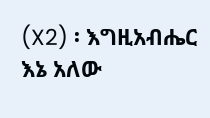(X2) ፡ እግዚአብሔር እኔ አለው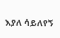እያለ ሳይለየኝ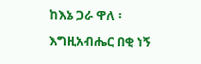ከእኔ ጋራ ዋለ ፡ እግዚአብሔር በቂ ነኝ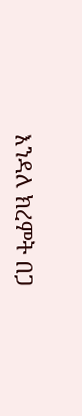እንዳለ ክረምት በጋ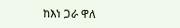ከእነ ጋራ ዋለ